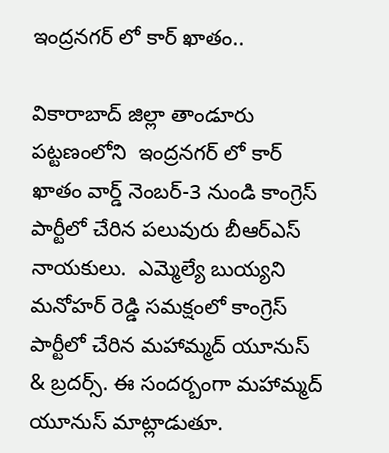ఇంద్రనగర్ లో కార్ ఖాతం..

వికారాబాద్ జిల్లా తాండూరు పట్టణంలోని  ఇంద్రనగర్ లో కార్ ఖాతం వార్డ్ నెంబర్-3 నుండి కాంగ్రెస్ పార్టీలో చేరిన పలువురు బీఆర్ఎస్ నాయకులు.  ఎమ్మెల్యే బుయ్యని మనోహర్ రెడ్డి సమక్షంలో కాంగ్రెస్ పార్టీలో చేరిన మహామ్మద్ యూనుస్ & బ్రదర్స్. ఈ సందర్బంగా మహామ్మద్ యూనుస్ మాట్లాడుతూ.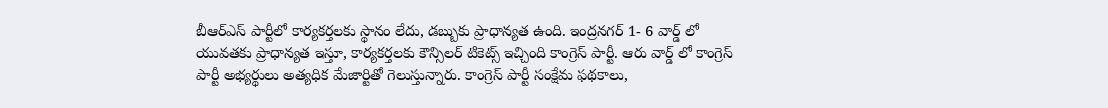బీఆర్ఎస్ పార్టీలో కార్యకర్తలకు స్థానం లేదు, డబ్బుకు ప్రాధాన్యత ఉంది. ఇంద్రనగర్ 1- 6 వార్డ్ లో యువతకు ప్రాధాన్యత ఇస్తూ, కార్యకర్తలకు కౌన్సిలర్ టికెట్స్ ఇచ్చింది కాంగ్రెస్ పార్టీ. ఆరు వార్డ్ లో కాంగ్రెస్ పార్టీ అభ్యర్థులు అత్యధిక మేజార్టితో గెలుస్తున్నారు. కాంగ్రెస్ పార్టీ సంక్షేమ ఫథకాలు,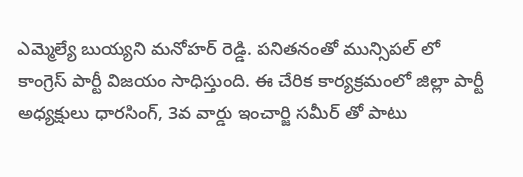ఎమ్మెల్యే బుయ్యని మనోహర్ రెడ్డి. పనితనంతో మున్సిపల్ లో కాంగ్రెస్ పార్టీ విజయం సాధిస్తుంది. ఈ చేరిక కార్యక్రమంలో జిల్లా పార్టీ అధ్యక్షులు ధారసింగ్, 3వ వార్డు ఇంచార్జి సమీర్ తో పాటు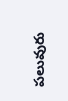పలువురు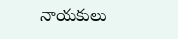నాయకులు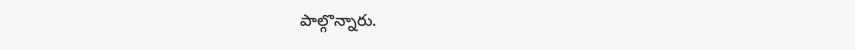పాల్గొన్నారు.